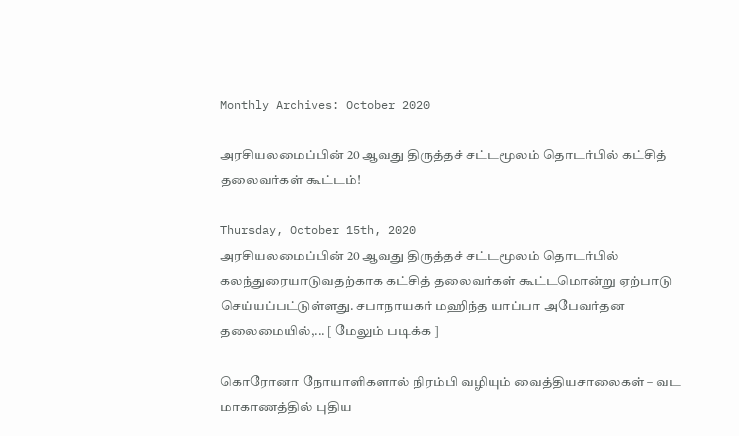Monthly Archives: October 2020

அரசியலமைப்பின் 20 ஆவது திருத்தச் சட்டமூலம் தொடர்பில் கட்சித் தலைவர்கள் கூட்டம்!

Thursday, October 15th, 2020
அரசியலமைப்பின் 20 ஆவது திருத்தச் சட்டமூலம் தொடர்பில் கலந்துரையாடுவதற்காக கட்சித் தலைவர்கள் கூட்டமொன்று ஏற்பாடு செய்யப்பட்டுள்ளது. சபாநாயகர் மஹிந்த யாப்பா அபேவர்தன தலைமையில்,... [ மேலும் படிக்க ]

கொரோனா நோயாளிகளால் நிரம்பி வழியும் வைத்தியசாலைகள் – வட மாகாணத்தில் புதிய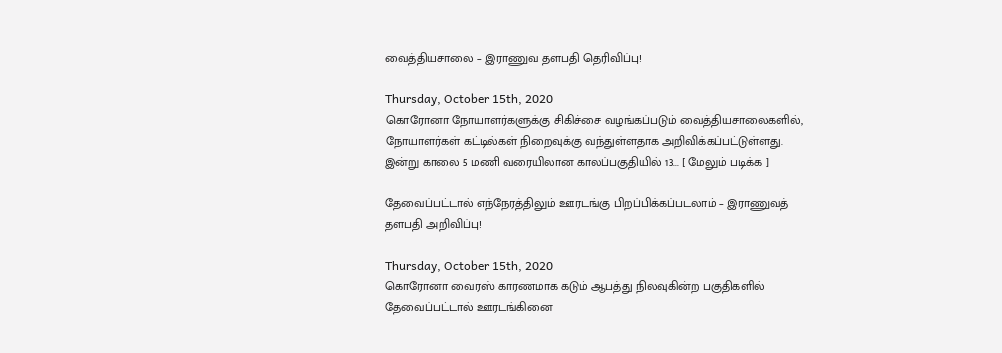வைத்தியசாலை – இராணுவ தளபதி தெரிவிப்பு!

Thursday, October 15th, 2020
கொரோனா நோயாளர்களுக்கு சிகிச்சை வழங்கப்படும் வைத்தியசாலைகளில், நோயாளர்கள் கட்டில்கள் நிறைவுக்கு வந்துள்ளதாக அறிவிக்கப்பட்டுள்ளது. இன்று காலை 5 மணி வரையிலான காலப்பகுதியில் 13... [ மேலும் படிக்க ]

தேவைப்பட்டால் எந்நேரத்திலும் ஊரடங்கு பிறப்பிக்கப்படலாம் – இராணுவத் தளபதி அறிவிப்பு!

Thursday, October 15th, 2020
கொரோனா வைரஸ் காரணமாக கடும் ஆபத்து நிலவுகின்ற பகுதிகளில் தேவைப்பட்டால் ஊரடங்கினை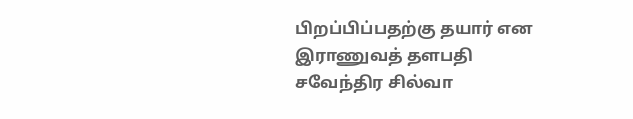பிறப்பிப்பதற்கு தயார் என இராணுவத் தளபதி சவேந்திர சில்வா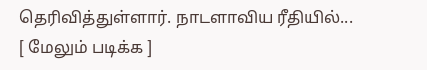தெரிவித்துள்ளார். நாடளாவிய ரீதியில்... [ மேலும் படிக்க ]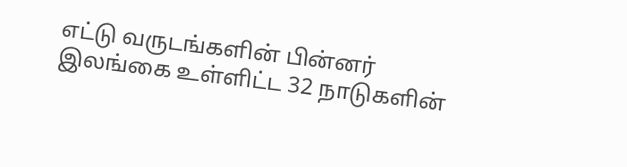எட்டு வருடங்களின் பின்னர் இலங்கை உள்ளிட்ட 32 நாடுகளின்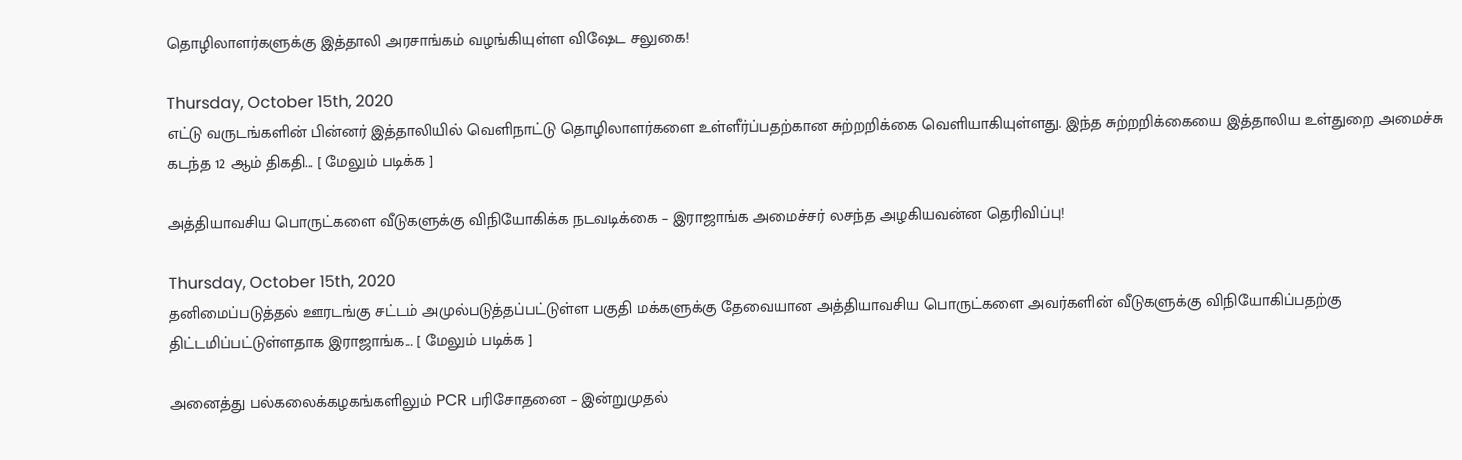தொழிலாளர்களுக்கு இத்தாலி அரசாங்கம் வழங்கியுள்ள விஷேட சலுகை!

Thursday, October 15th, 2020
எட்டு வருடங்களின் பின்னர் இத்தாலியில் வெளிநாட்டு தொழிலாளர்களை உள்ளீர்ப்பதற்கான சுற்றறிக்கை வெளியாகியுள்ளது. இந்த சுற்றறிக்கையை இத்தாலிய உள்துறை அமைச்சு கடந்த 12 ஆம் திகதி... [ மேலும் படிக்க ]

அத்தியாவசிய பொருட்களை வீடுகளுக்கு விநியோகிக்க நடவடிக்கை – இராஜாங்க அமைச்சர் லசந்த அழகியவன்ன தெரிவிப்பு!

Thursday, October 15th, 2020
தனிமைப்படுத்தல் ஊரடங்கு சட்டம் அமுல்படுத்தப்பட்டுள்ள பகுதி மக்களுக்கு தேவையான அத்தியாவசிய பொருட்களை அவர்களின் வீடுகளுக்கு விநியோகிப்பதற்கு திட்டமிப்பட்டுள்ளதாக இராஜாங்க... [ மேலும் படிக்க ]

அனைத்து பல்கலைக்கழகங்களிலும் PCR பரிசோதனை – இன்றுமுதல்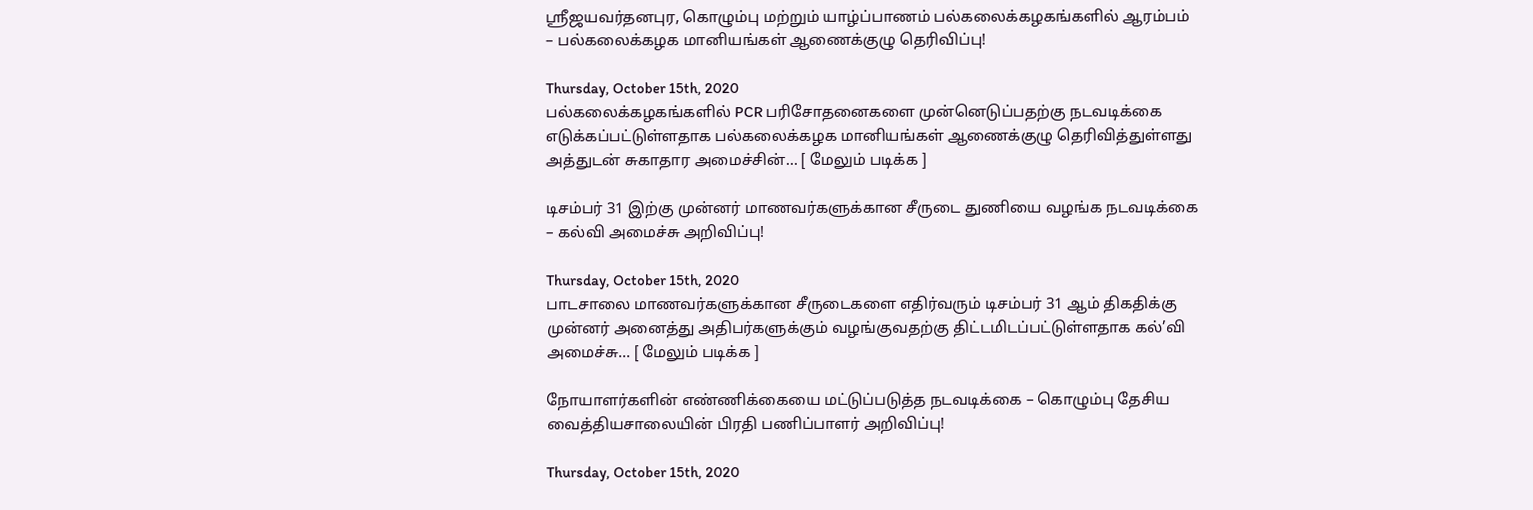ஶ்ரீஜயவர்தனபுர, கொழும்பு மற்றும் யாழ்ப்பாணம் பல்கலைக்கழகங்களில் ஆரம்பம் – பல்கலைக்கழக மானியங்கள் ஆணைக்குழு தெரிவிப்பு!

Thursday, October 15th, 2020
பல்கலைக்கழகங்களில் PCR பரிசோதனைகளை முன்னெடுப்பதற்கு நடவடிக்கை எடுக்கப்பட்டுள்ளதாக பல்கலைக்கழக மானியங்கள் ஆணைக்குழு தெரிவித்துள்ளது அத்துடன் சுகாதார அமைச்சின்... [ மேலும் படிக்க ]

டிசம்பர் 31 இற்கு முன்னர் மாணவர்களுக்கான சீருடை துணியை வழங்க நடவடிக்கை – கல்வி அமைச்சு அறிவிப்பு!

Thursday, October 15th, 2020
பாடசாலை மாணவர்களுக்கான சீருடைகளை எதிர்வரும் டிசம்பர் 31 ஆம் திகதிக்கு முன்னர் அனைத்து அதிபர்களுக்கும் வழங்குவதற்கு திட்டமிடப்பட்டுள்ளதாக கல்’வி அமைச்சு... [ மேலும் படிக்க ]

நோயாளர்களின் எண்ணிக்கையை மட்டுப்படுத்த நடவடிக்கை – கொழும்பு தேசிய வைத்தியசாலையின் பிரதி பணிப்பாளர் அறிவிப்பு!

Thursday, October 15th, 2020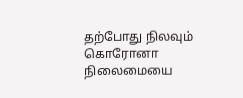தற்போது நிலவும் கொரோனா நிலைமையை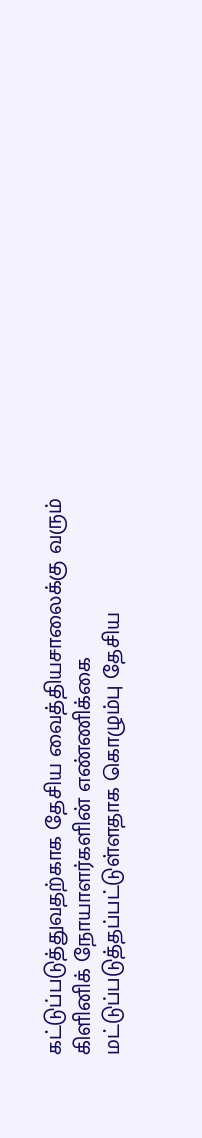கட்டுப்படுத்துவதற்காக தேசிய வைத்தியசாலைக்கு வரும் கிளினிக் நோயாளர்களின் எண்ணிக்கை மட்டுப்படுத்தப்பட்டுள்ளதாக கொழும்பு தேசிய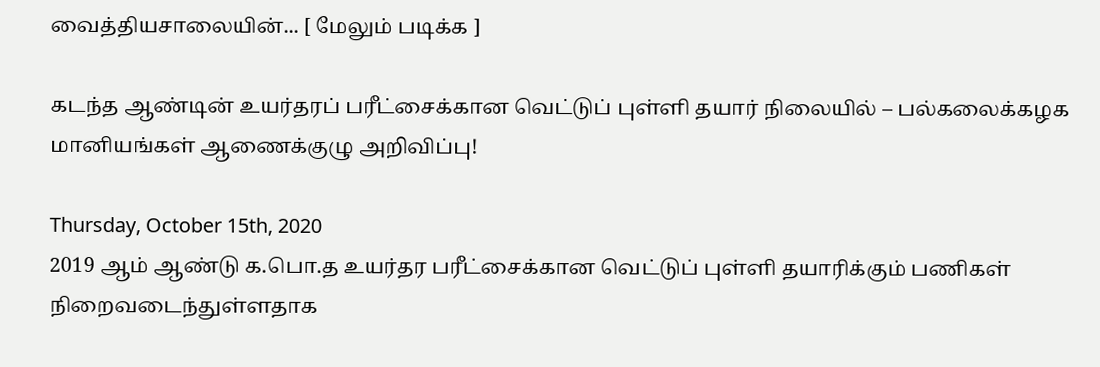வைத்தியசாலையின்... [ மேலும் படிக்க ]

கடந்த ஆண்டின் உயர்தரப் பரீட்சைக்கான வெட்டுப் புள்ளி தயார் நிலையில் – பல்கலைக்கழக மானியங்கள் ஆணைக்குழு அறிவிப்பு!

Thursday, October 15th, 2020
2019 ஆம் ஆண்டு க.பொ.த உயர்தர பரீட்சைக்கான வெட்டுப் புள்ளி தயாரிக்கும் பணிகள் நிறைவடைந்துள்ளதாக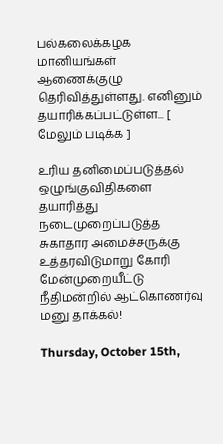பல்கலைக்கழக மானியங்கள் ஆணைக்குழு தெரிவித்துள்ளது. எனினும் தயாரிக்கப்பட்டுள்ள... [ மேலும் படிக்க ]

உரிய தனிமைப்படுத்தல் ஒழுங்குவிதிகளை தயாரித்து நடைமுறைப்படுத்த சுகாதார அமைச்சருக்கு உத்தரவிடுமாறு கோரி மேன்முறையீட்டு நீதிமன்றில் ஆட்கொணர்வு மனு தாக்கல்!

Thursday, October 15th,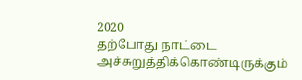2020
தற்போது நாட்டை அச்சுறுத்திக்கொண்டிருக்கும்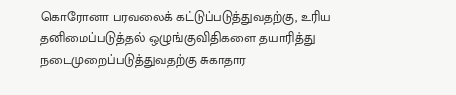கொரோனா பரவலைக் கட்டுப்படுத்துவதற்கு, உரிய தனிமைப்படுத்தல் ஒழுங்குவிதிகளை தயாரித்து நடைமுறைப்படுத்துவதற்கு சுகாதார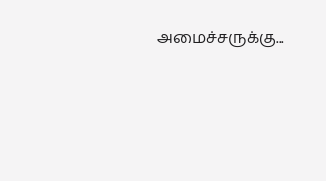அமைச்சருக்கு...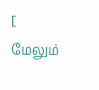[ மேலும்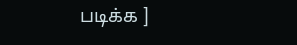படிக்க ]